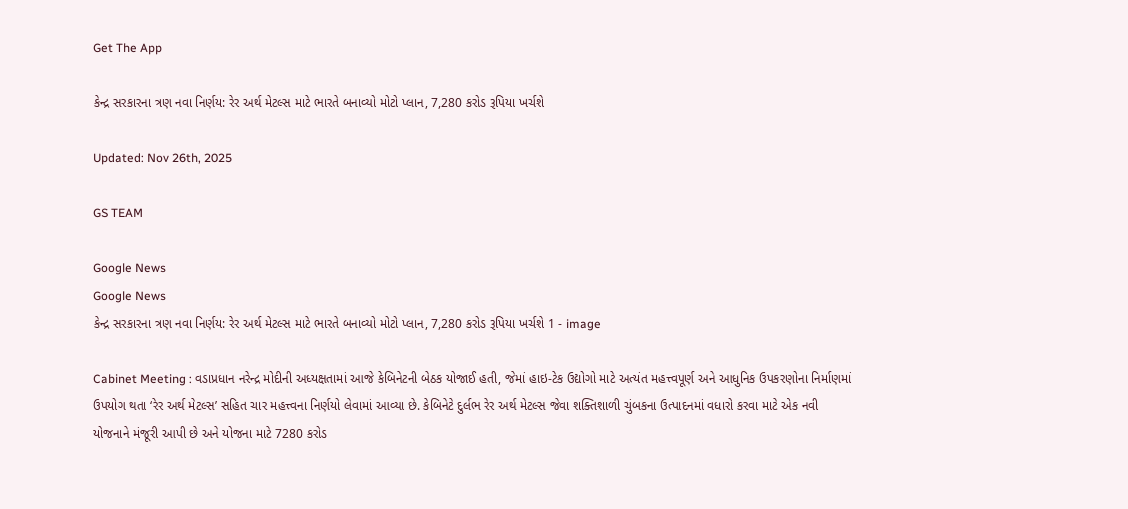Get The App

કેન્દ્ર સરકારના ત્રણ નવા નિર્ણય: રેર અર્થ મેટલ્સ માટે ભારતે બનાવ્યો મોટો પ્લાન, 7,280 કરોડ રૂપિયા ખર્ચશે

Updated: Nov 26th, 2025

GS TEAM

Google News
Google News
કેન્દ્ર સરકારના ત્રણ નવા નિર્ણય: રેર અર્થ મેટલ્સ માટે ભારતે બનાવ્યો મોટો પ્લાન, 7,280 કરોડ રૂપિયા ખર્ચશે 1 - image

Cabinet Meeting : વડાપ્રધાન નરેન્દ્ર મોદીની અધ્યક્ષતામાં આજે કેબિનેટની બેઠક યોજાઈ હતી, જેમાં હાઇ-ટેક ઉદ્યોગો માટે અત્યંત મહત્ત્વપૂર્ણ અને આધુનિક ઉપકરણોના નિર્માણમાં ઉપયોગ થતા ‘રેર અર્થ મેટલ્સ’ સહિત ચાર મહત્ત્વના નિર્ણયો લેવામાં આવ્યા છે. કેબિનેટે દુર્લભ રેર અર્થ મેટલ્સ જેવા શક્તિશાળી ચુંબકના ઉત્પાદનમાં વધારો કરવા માટે એક નવી યોજનાને મંજૂરી આપી છે અને યોજના માટે 7280 કરોડ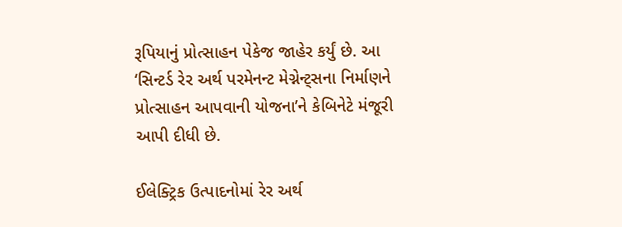રૂપિયાનું પ્રોત્સાહન પેકેજ જાહેર કર્યું છે. આ ‘સિન્ટર્ડ રેર અર્થ પરમેનન્ટ મેગ્નેન્ટ્સના નિર્માણને પ્રોત્સાહન આપવાની યોજના’ને કેબિનેટે મંજૂરી આપી દીધી છે.

ઈલેક્ટ્રિક ઉત્પાદનોમાં રેર અર્થ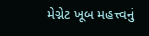મેગ્નેટ ખૂબ મહત્ત્વનું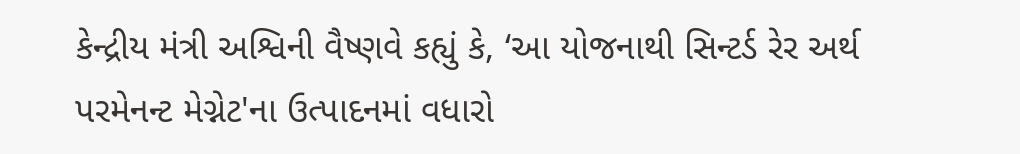કેન્દ્રીય મંત્રી અશ્વિની વૈષ્ણવે કહ્યું કે, ‘આ યોજનાથી સિન્ટર્ડ રેર અર્થ પરમેનન્ટ મેગ્નેટ'ના ઉત્પાદનમાં વધારો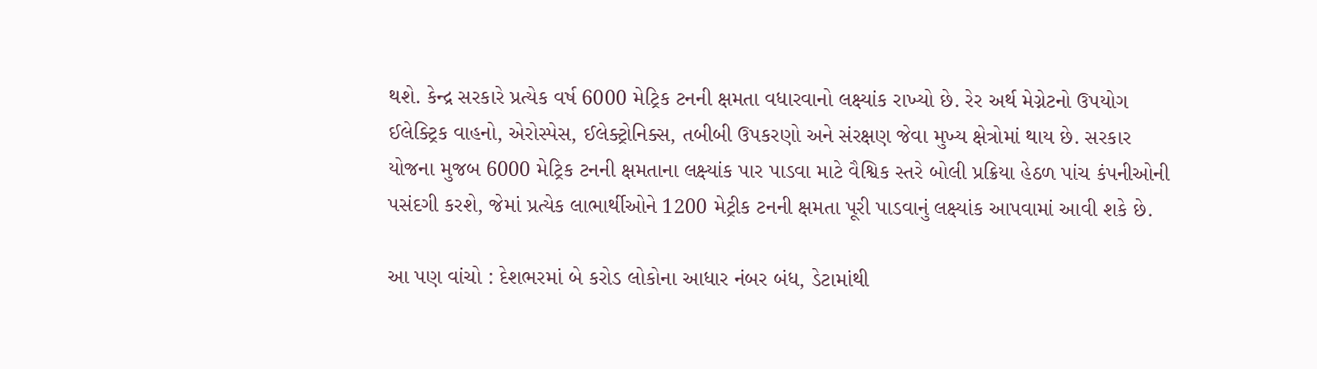થશે. કેન્દ્ર સરકારે પ્રત્યેક વર્ષ 6000 મેટ્રિક ટનની ક્ષમતા વધારવાનો લક્ષ્યાંક રાખ્યો છે. રેર અર્થ મેગ્નેટનો ઉપયોગ ઈલેક્ટ્રિક વાહનો, એરોસ્પેસ, ઈલેક્ટ્રોનિક્સ, તબીબી ઉપકરણો અને સંરક્ષણ જેવા મુખ્ય ક્ષેત્રોમાં થાય છે. સરકાર યોજના મુજબ 6000 મેટ્રિક ટનની ક્ષમતાના લક્ષ્યાંક પાર પાડવા માટે વૈશ્વિક સ્તરે બોલી પ્રક્રિયા હેઠળ પાંચ કંપનીઓની પસંદગી કરશે, જેમાં પ્રત્યેક લાભાર્થીઓને 1200 મેટ્રીક ટનની ક્ષમતા પૂરી પાડવાનું લક્ષ્યાંક આપવામાં આવી શકે છે.

આ પણ વાંચો : દેશભરમાં બે કરોડ લોકોના આધાર નંબર બંધ, ડેટામાંથી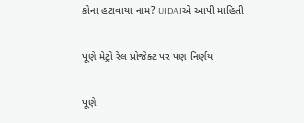કોના હટાવાયા નામ? UIDAIએ આપી માહિતી

પૂણે મેટ્રો રેલ પ્રોજેક્ટ પર પણ નિર્ણય

પૂણે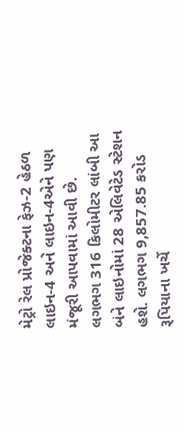મેટ્રો રેલ પ્રોજેક્ટના ફેઝ-2 હેઠળ લાઇન-4 અને લાઇન-4એને પણ મંજૂરી આપવામાં આવી છે. લગભગ 316 કિલોમીટર લાંબી આ બંને લાઇનોમાં 28 એલિવેટેડ સ્ટેશન હશે. લગભગ 9,857.85 કરોડ રૂપિયાના ખર્ચે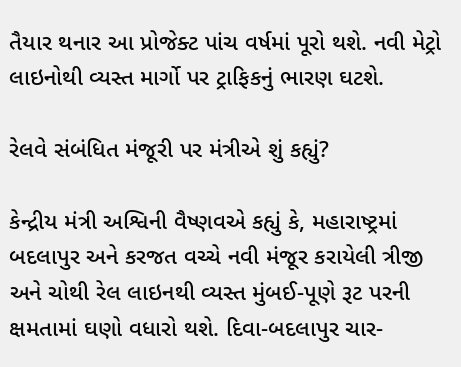તૈયાર થનાર આ પ્રોજેક્ટ પાંચ વર્ષમાં પૂરો થશે. નવી મેટ્રો લાઇનોથી વ્યસ્ત માર્ગો પર ટ્રાફિકનું ભારણ ઘટશે.

રેલવે સંબંધિત મંજૂરી પર મંત્રીએ શું કહ્યું?

કેન્દ્રીય મંત્રી અશ્વિની વૈષ્ણવએ કહ્યું કે, મહારાષ્ટ્રમાં બદલાપુર અને કરજત વચ્ચે નવી મંજૂર કરાયેલી ત્રીજી અને ચોથી રેલ લાઇનથી વ્યસ્ત મુંબઈ-પૂણે રૂટ પરની ક્ષમતામાં ઘણો વધારો થશે. દિવા-બદલાપુર ચાર-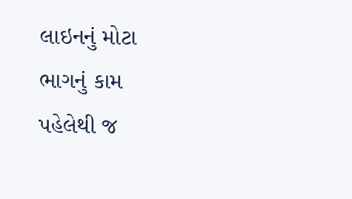લાઇનનું મોટા ભાગનું કામ પહેલેથી જ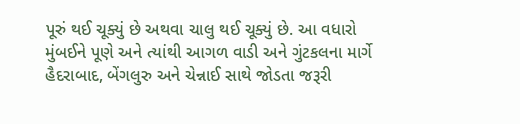પૂરું થઈ ચૂક્યું છે અથવા ચાલુ થઈ ચૂક્યું છે. આ વધારો મુંબઈને પૂણે અને ત્યાંથી આગળ વાડી અને ગુંટકલના માર્ગે હૈદરાબાદ, બેંગલુરુ અને ચેન્નાઈ સાથે જોડતા જરૂરી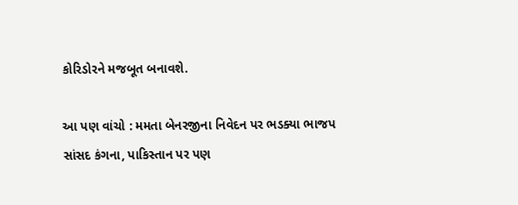કોરિડોરને મજબૂત બનાવશે.

આ પણ વાંચો : મમતા બેનરજીના નિવેદન પર ભડક્યા ભાજપ સાંસદ કંગના, પાકિસ્તાન પર પણ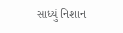સાધ્યું નિશાન